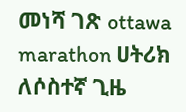መነሻ ገጽ ottawa marathon ሀትሪክ ለሶስተኛ ጊዜ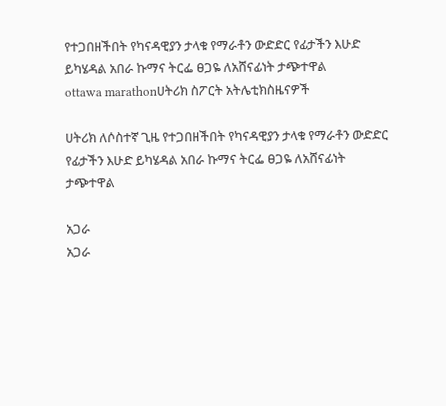የተጋበዘችበት የካናዳዊያን ታላቁ የማራቶን ውድድር የፊታችን እሁድ ይካሄዳል አበራ ኩማና ትርፌ ፀጋዬ ለአሸናፊነት ታጭተዋል
ottawa marathonሀትሪክ ስፖርት አትሌቲክስዜናዎች

ሀትሪክ ለሶስተኛ ጊዜ የተጋበዘችበት የካናዳዊያን ታላቁ የማራቶን ውድድር የፊታችን እሁድ ይካሄዳል አበራ ኩማና ትርፌ ፀጋዬ ለአሸናፊነት ታጭተዋል

አጋራ
አጋራ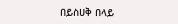በይስሀቅ በላይ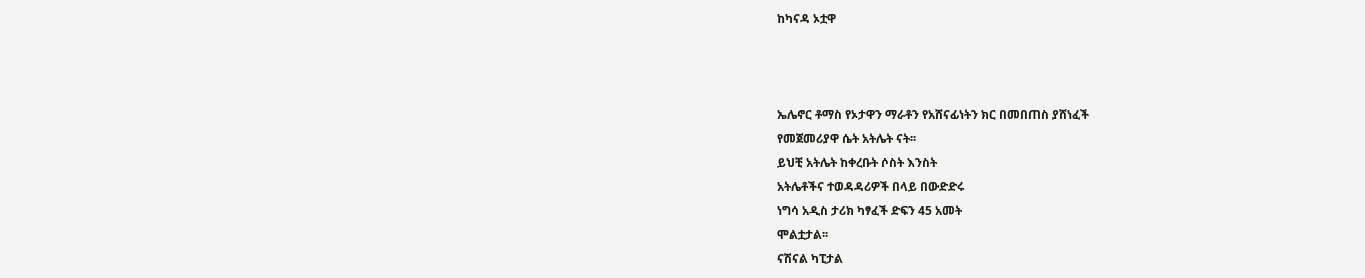ከካናዳ ኦቷዋ



ኤሌኖር ቶማስ የኦታዋን ማራቶን የአሸናፊነትን ክር በመበጠስ ያሸነፈች
የመጀመሪያዋ ሴት አትሌት ናት፡፡
ይህቺ አትሌት ከቀረቡት ሶስት እንስት
አትሌቶችና ተወዳዳሪዎች በላይ በውድድሩ
ነግሳ አዲስ ታሪክ ካፃፈች ድፍን 45 አመት
ሞልቷታል፡፡
ናሽናል ካፒታል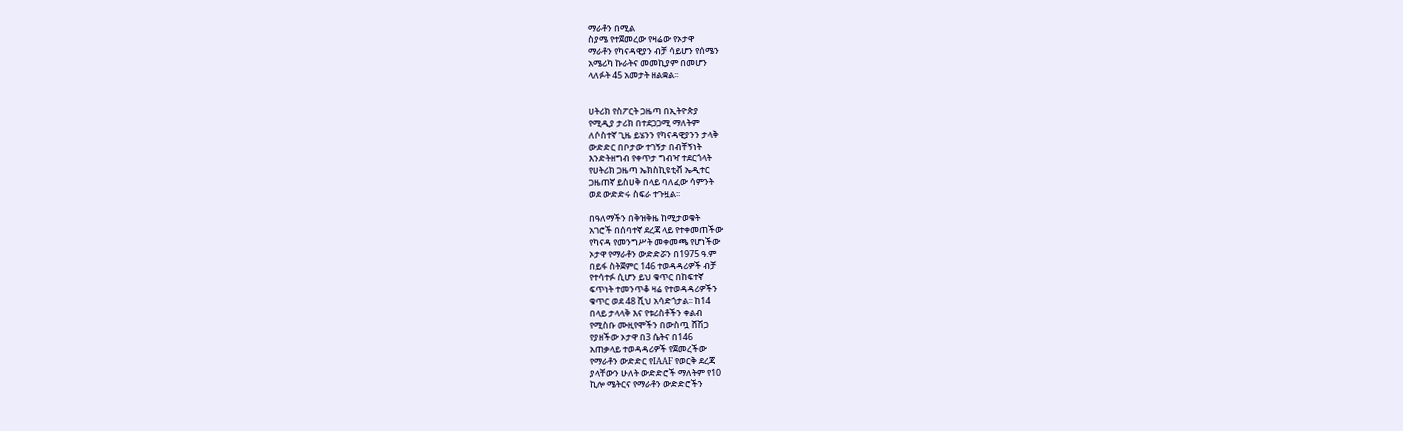ማራቶን በሚል
ስያሜ የተጀመረው የዛሬው የኦታዋ
ማራቶን የካናዳዊያን ብቻ ሳይሆን የሰሜን
አሜሪካ ኩራትና መመኪያም በመሆን
ላለፉት 45 አመታት ዘልቋል፡፡


ሀትሪክ የስፖርት ጋዜጣ በኢትዮጵያ
የሚዲያ ታሪክ በተደጋጋሚ ማለትም
ለሶስተኛ ጊዜ ይሄንን የካናዳዊያንን ታላቅ
ውድድር በቦታው ተገኝታ በብቸኝነት
እንድትዘግብ የቀጥታ ግብዣ ተደርጎላት
የሀትሪክ ጋዜጣ ኤክስኪዩቲቭ ኤዲተር
ጋዜጠኛ ይስሀቅ በላይ ባለፈው ሳምንት
ወደ ውድድሩ ስፍራ ተጉዟል፡፡

በዓለማችን በቅዝቅዜ ከሚታወቁት
አገሮች በሰባተኛ ደረጃ ላይ የተቀመጠችው
የካናዳ የመንግሥት መቀመጫ የሆነችው
ኦታዋ የማራቶን ውድድሯን በ1975 ዓ.ም
በይፋ ስትጀምር 146 ተወዳዳሪዎች ብቻ
የተሳተፉ ሲሆን ይህ ቁጥር በከፍተኛ
ፍጥነት ተመንጥቆ ዛሬ የተወዳዳሪዎችን
ቁጥር ወደ 48 ሺህ አሳድጎታል፡፡ ከ14
በላይ ታላላቅ እና የቱሪስቶችን ቀልብ
የሚስቡ ሙዚየሞችን በውስጧ ሸሽጋ
የያዘችው ኦታዋ በ3 ሴትና በ146
አጠቃላይ ተወዳዳሪዎች የጀመረችው
የማራቶን ውድድር የIAAF የወርቅ ደረጃ
ያላቸውን ሁለት ውድድሮች ማለትም የ10
ኪሎ ሜትርና የማራቶን ውድድሮችን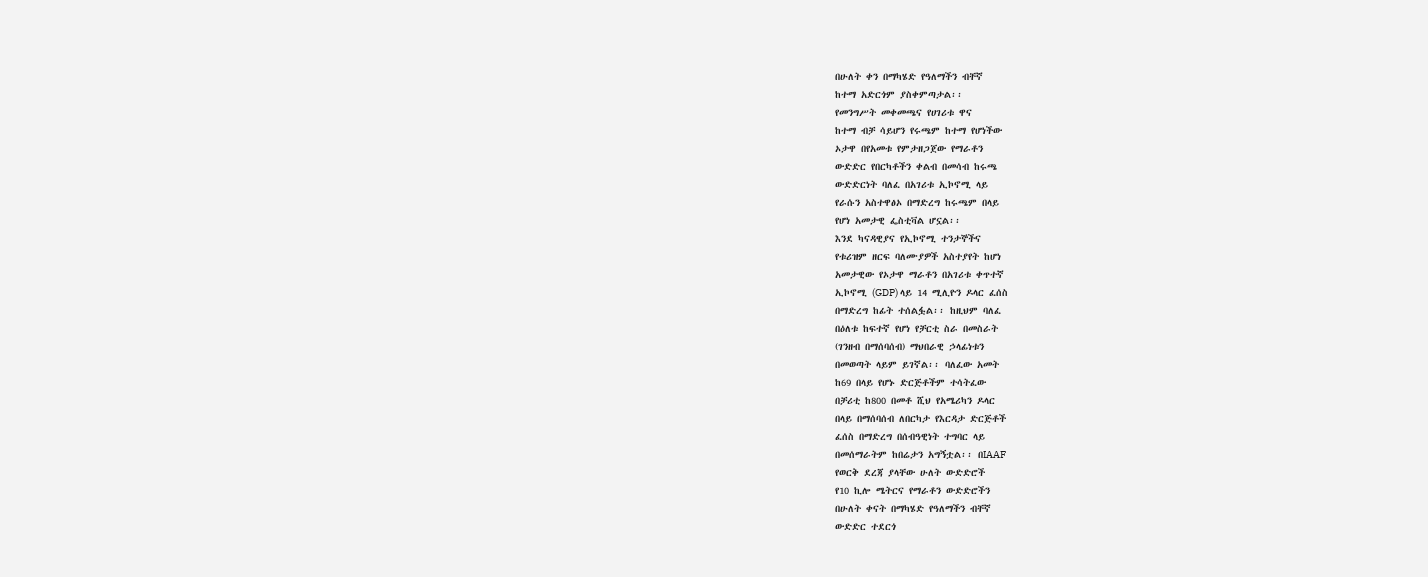በሁለት ቀን በማካሄድ የዓለማችን ብቸኛ
ከተማ አድርጎም ያስቀምጣታል፡፡
የመንግሥት መቀመጫና የሀገሪቱ ዋና
ከተማ ብቻ ሳይሆን የሩጫም ከተማ የሆነችው
ኦታዋ በየአመቱ የምታዘጋጀው የማራቶን
ውድድር የበርካቶችን ቀልብ በመሳብ ከሩጫ
ውድድርነት ባለፈ በአገሪቱ ኢኮኖሚ ላይ
የራሱን አስተዋፅኦ በማድረግ ከሩጫም በላይ
የሆነ አመታዊ ፌስቲቫል ሆኗል፡፡
እንደ ካናዳዊያና የኢኮኖሚ ተንታኞችና
የቱሪዝም ዘርፍ ባለሙያዎች አስተያየት ከሆነ
አመታዊው የኦታዋ ማራቶን በአገሪቱ ቀጥተኛ
ኢኮኖሚ (GDP) ላይ 14 ሚሊዮን ዶላር ፈሰስ
በማድረግ ከፊት ተሰልፏል፡፡ ከዚህም ባለፈ
በዕለቱ ከፍተኛ የሆነ የቻርቲ ስራ በመስራት
(ገንዘብ በማሰባሰብ) ማህበራዊ ኃላፊነቱን
በመወጣት ላይም ይገኛል፡፡ ባለፈው አመት
ከ69 በላይ የሆኑ ድርጅቶችም ተሳትፈው
በቻሪቲ ከ800 በመቶ ሺህ የአሜሪካን ዶላር
በላይ በማሰባሰብ ለበርካታ የእርዳታ ድርጅቶች
ፈሰስ በማድረግ በሰብዓዊነት ተግባር ላይ
በመሰማራትም ከበሬታን አግኝቷል፡፡ በIAAF
የወርቅ ደረጃ ያላቸው ሁለት ውድድሮች
የ10 ኪሎ ሜትርና የማራቶን ውድድሮችን
በሁለት ቀናት በማካሄድ የዓለማችን ብቸኛ
ውድድር ተደርጎ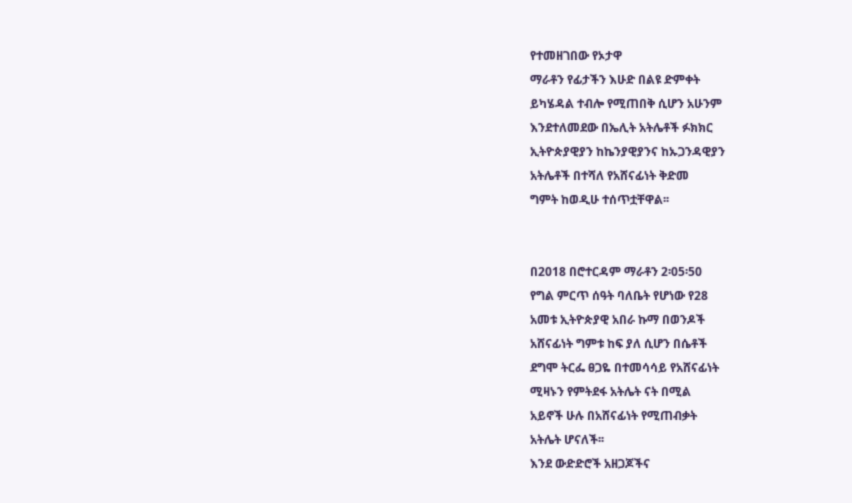የተመዘገበው የኦታዋ
ማራቶን የፊታችን እሁድ በልዩ ድምቀት
ይካሄዳል ተብሎ የሚጠበቅ ሲሆን አሁንም
እንደተለመደው በኤሊት አትሌቶች ፉክክር
ኢትዮጵያዊያን ከኬንያዊያንና ከኡጋንዳዊያን
አትሌቶች በተሻለ የአሸናፊነት ቅድመ
ግምት ከወዲሁ ተሰጥቷቸዋል፡፡


በ2018 በሮተርዳም ማራቶን 2፡05፡50
የግል ምርጥ ሰዓት ባለቤት የሆነው የ28
አመቱ ኢትዮጵያዊ አበራ ኩማ በወንዶች
አሸናፊነት ግምቱ ከፍ ያለ ሲሆን በሴቶች
ደግሞ ትርፌ ፀጋዬ በተመሳሳይ የአሸናፊነት
ሚዛኑን የምትደፋ አትሌት ናት በሚል
አይኖች ሁሉ በአሸናፊነት የሚጠብቃት
አትሌት ሆናለች፡፡
እንደ ውድድሮች አዘጋጆችና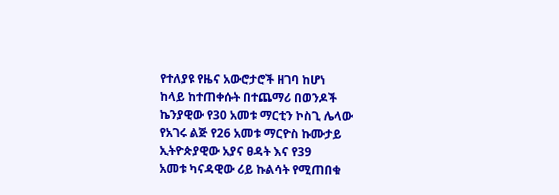የተለያዩ የዜና አውሮታሮች ዘገባ ከሆነ
ከላይ ከተጠቀሱት በተጨማሪ በወንዶች
ኬንያዊው የ30 አመቱ ማርቲን ኮስጊ ሌላው
የአገሩ ልጅ የ26 አመቱ ማርዮስ ኩሙታይ
ኢትዮጵያዊው አያና ፀዳት እና የ39
አመቱ ካናዳዊው ሪይ ኩልሳት የሚጠበቁ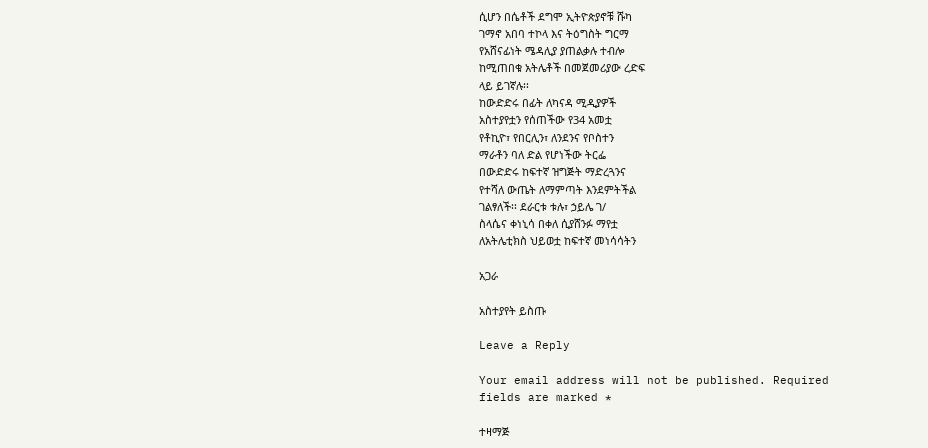ሲሆን በሴቶች ደግሞ ኢትዮጵያኖቹ ሹካ
ገማኖ አበባ ተኮላ እና ትዕግስት ግርማ
የአሸናፊነት ሜዳሊያ ያጠልቃሉ ተብሎ
ከሚጠበቁ አትሌቶች በመጀመሪያው ረድፍ
ላይ ይገኛሉ፡፡
ከውድድሩ በፊት ለካናዳ ሚዲያዎች
አስተያየቷን የሰጠችው የ34 አመቷ
የቶኪዮ፣ የበርሊን፣ ለንደንና የቦስተን
ማራቶን ባለ ድል የሆነችው ትርፌ
በውድድሩ ከፍተኛ ዝግጅት ማድረጓንና
የተሻለ ውጤት ለማምጣት እንደምትችል
ገልፃለች፡፡ ደራርቱ ቱሉ፣ ኃይሌ ገ/
ስላሴና ቀነኒሳ በቀለ ሲያሸንፉ ማየቷ
ለአትሌቲክስ ህይወቷ ከፍተኛ መነሳሳትን

አጋራ

አስተያየት ይስጡ

Leave a Reply

Your email address will not be published. Required fields are marked *

ተዛማጅ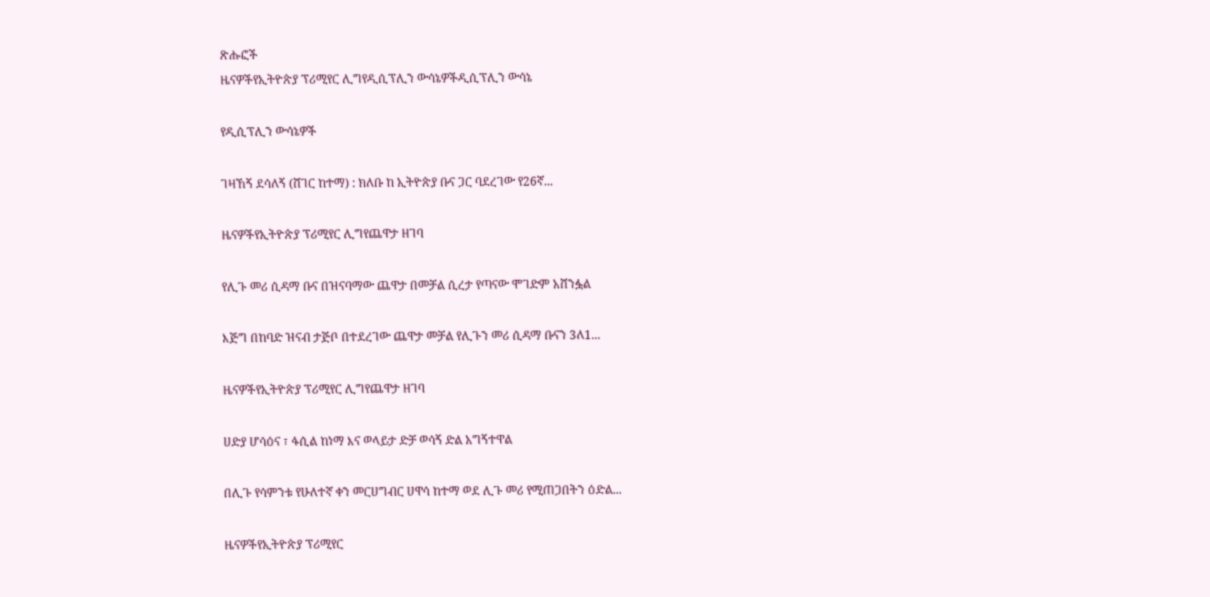ጽሑፎች
ዜናዎችየኢትዮጵያ ፕሪሚየር ሊግየዲሲፕሊን ውሳኔዎችዲሲፕሊን ውሳኔ

የዲሲፕሊን ውሳኔዎች

ገዛኸኝ ደሳለኝ (ሸገር ከተማ) : ክለቡ ከ ኢትዮጵያ ቡና ጋር ባደረገው የ26ኛ...

ዜናዎችየኢትዮጵያ ፕሪሚየር ሊግየጨዋታ ዘገባ

የሊጉ መሪ ሲዳማ ቡና በዝናባማው ጨዋታ በመቻል ሲረታ የጣናው ሞገድም አሸንፏል

እጅግ በከባድ ዝናብ ታጅቦ በተደረገው ጨዋታ መቻል የሊጉን መሪ ሲዳማ ቡናን 3ለ1...

ዜናዎችየኢትዮጵያ ፕሪሚየር ሊግየጨዋታ ዘገባ

ሀድያ ሆሳዕና ፣ ፋሲል ከነማ እና ወላይታ ድቻ ወሳኝ ድል አግኝተዋል

በሊጉ የሳምንቱ የሁለተኛ ቀን መርሀግብር ሀዋሳ ከተማ ወደ ሊጉ መሪ የሚጠጋበትን ዕድል...

ዜናዎችየኢትዮጵያ ፕሪሚየር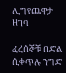ሊግየጨዋታ ዘገባ

ፈረሰኞቹ በድል ሲቀጥሉ ንግድ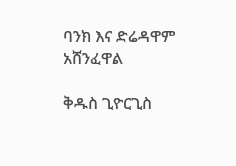ባንክ እና ድሬዳዋም አሸንፈዋል

ቅዱስ ጊዮርጊስ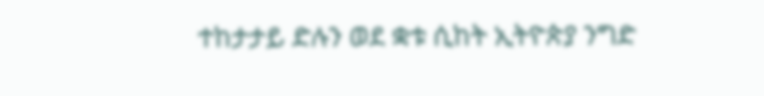ተከታታይ ድሉን ወደ ቋቱ ሲከት ኢትዮጵያ ንግድ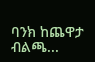ባንክ ከጨዋታ ብልጫ...